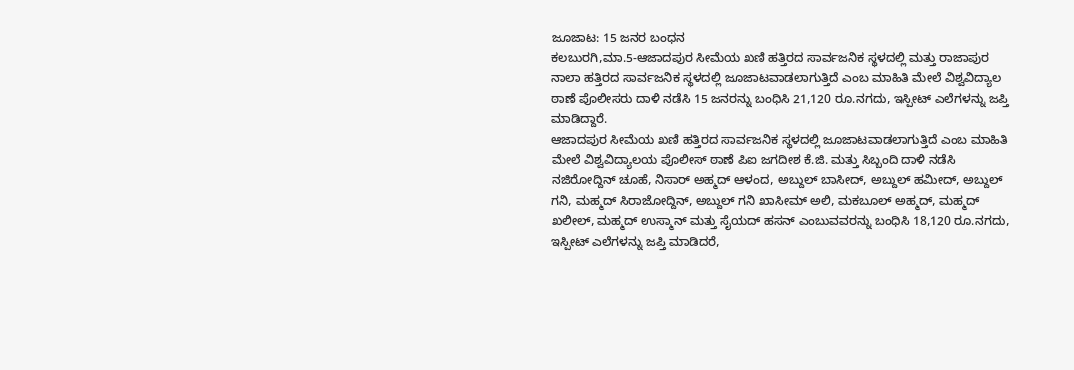ಜೂಜಾಟ: 15 ಜನರ ಬಂಧನ
ಕಲಬುರಗಿ,ಮಾ.5-ಆಜಾದಪುರ ಸೀಮೆಯ ಖಣಿ ಹತ್ತಿರದ ಸಾರ್ವಜನಿಕ ಸ್ಥಳದಲ್ಲಿ ಮತ್ತು ರಾಜಾಪುರ ನಾಲಾ ಹತ್ತಿರದ ಸಾರ್ವಜನಿಕ ಸ್ಥಳದಲ್ಲಿ ಜೂಜಾಟವಾಡಲಾಗುತ್ತಿದೆ ಎಂಬ ಮಾಹಿತಿ ಮೇಲೆ ವಿಶ್ವವಿದ್ಯಾಲ ಠಾಣೆ ಪೊಲೀಸರು ದಾಳಿ ನಡೆಸಿ 15 ಜನರನ್ನು ಬಂಧಿಸಿ 21,120 ರೂ.ನಗದು, ಇಸ್ಪೀಟ್ ಎಲೆಗಳನ್ನು ಜಪ್ತಿ ಮಾಡಿದ್ದಾರೆ.
ಆಜಾದಪುರ ಸೀಮೆಯ ಖಣಿ ಹತ್ತಿರದ ಸಾರ್ವಜನಿಕ ಸ್ಥಳದಲ್ಲಿ ಜೂಜಾಟವಾಡಲಾಗುತ್ತಿದೆ ಎಂಬ ಮಾಹಿತಿ ಮೇಲೆ ವಿಶ್ವವಿದ್ಯಾಲಯ ಪೊಲೀಸ್ ಠಾಣೆ ಪಿಐ ಜಗದೀಶ ಕೆ.ಜಿ. ಮತ್ತು ಸಿಬ್ಬಂದಿ ದಾಳಿ ನಡೆಸಿ ನಜಿರೋದ್ದಿನ್ ಚೂಹೆ, ನಿಸಾರ್ ಅಹ್ಮದ್ ಆಳಂದ, ಅಬ್ದುಲ್ ಬಾಸೀದ್, ಅಬ್ದುಲ್ ಹಮೀದ್, ಅಬ್ದುಲ್ ಗನಿ, ಮಹ್ಮದ್ ಸಿರಾಜೋದ್ದಿನ್, ಅಬ್ದುಲ್ ಗನಿ ಖಾಸೀಮ್ ಅಲಿ, ಮಕಬೂಲ್ ಅಹ್ಮದ್, ಮಹ್ಮದ್ ಖಲೀಲ್, ಮಹ್ಮದ್ ಉಸ್ಮಾನ್ ಮತ್ತು ಸೈಯದ್ ಹಸನ್ ಎಂಬುವವರನ್ನು ಬಂಧಿಸಿ 18,120 ರೂ.ನಗದು, ಇಸ್ಪೀಟ್ ಎಲೆಗಳನ್ನು ಜಪ್ತಿ ಮಾಡಿದರೆ,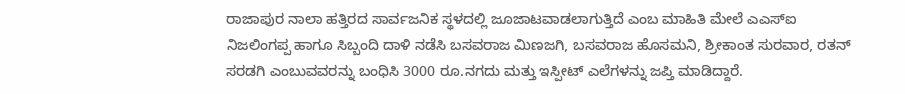ರಾಜಾಪುರ ನಾಲಾ ಹತ್ತಿರದ ಸಾರ್ವಜನಿಕ ಸ್ಥಳದಲ್ಲಿ ಜೂಜಾಟವಾಡಲಾಗುತ್ತಿದೆ ಎಂಬ ಮಾಹಿತಿ ಮೇಲೆ ಎಎಸ್‍ಐ ನಿಜಲಿಂಗಪ್ಪ ಹಾಗೂ ಸಿಬ್ಬಂದಿ ದಾಳಿ ನಡೆಸಿ ಬಸವರಾಜ ಮಿಣಜಗಿ, ಬಸವರಾಜ ಹೊಸಮನಿ, ಶ್ರೀಕಾಂತ ಸುರವಾರ, ರತನ್ ಸರಡಗಿ ಎಂಬುವವರನ್ನು ಬಂಧಿಸಿ 3000 ರೂ.ನಗದು ಮತ್ತು ಇಸ್ಪೀಟ್ ಎಲೆಗಳನ್ನು ಜಪ್ತಿ ಮಾಡಿದ್ದಾರೆ.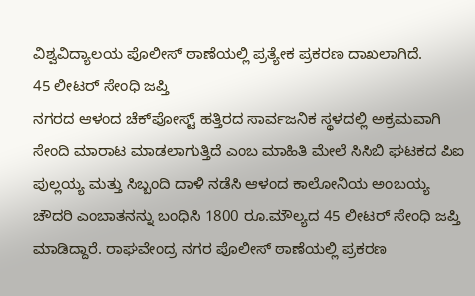ವಿಶ್ವವಿದ್ಯಾಲಯ ಪೊಲೀಸ್ ಠಾಣೆಯಲ್ಲಿ ಪ್ರತ್ಯೇಕ ಪ್ರಕರಣ ದಾಖಲಾಗಿದೆ.
45 ಲೀಟರ್ ಸೇಂಧಿ ಜಪ್ತಿ
ನಗರದ ಆಳಂದ ಚೆಕ್‍ಪೋಸ್ಟ್ ಹತ್ತಿರದ ಸಾರ್ವಜನಿಕ ಸ್ಥಳದಲ್ಲಿ ಅಕ್ರಮವಾಗಿ ಸೇಂದಿ ಮಾರಾಟ ಮಾಡಲಾಗುತ್ತಿದೆ ಎಂಬ ಮಾಹಿತಿ ಮೇಲೆ ಸಿಸಿಬಿ ಘಟಕದ ಪಿಐ ಪುಲ್ಲಯ್ಯ ಮತ್ತು ಸಿಬ್ಬಂದಿ ದಾಳಿ ನಡೆಸಿ ಆಳಂದ ಕಾಲೋನಿಯ ಅಂಬಯ್ಯ ಚೌದರಿ ಎಂಬಾತನನ್ನು ಬಂಧಿಸಿ 1800 ರೂ.ಮೌಲ್ಯದ 45 ಲೀಟರ್ ಸೇಂಧಿ ಜಪ್ತಿ ಮಾಡಿದ್ದಾರೆ. ರಾಘವೇಂದ್ರ ನಗರ ಪೊಲೀಸ್ ಠಾಣೆಯಲ್ಲಿ ಪ್ರಕರಣ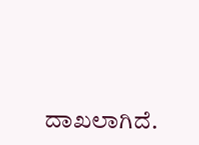ದಾಖಲಾಗಿದೆ.